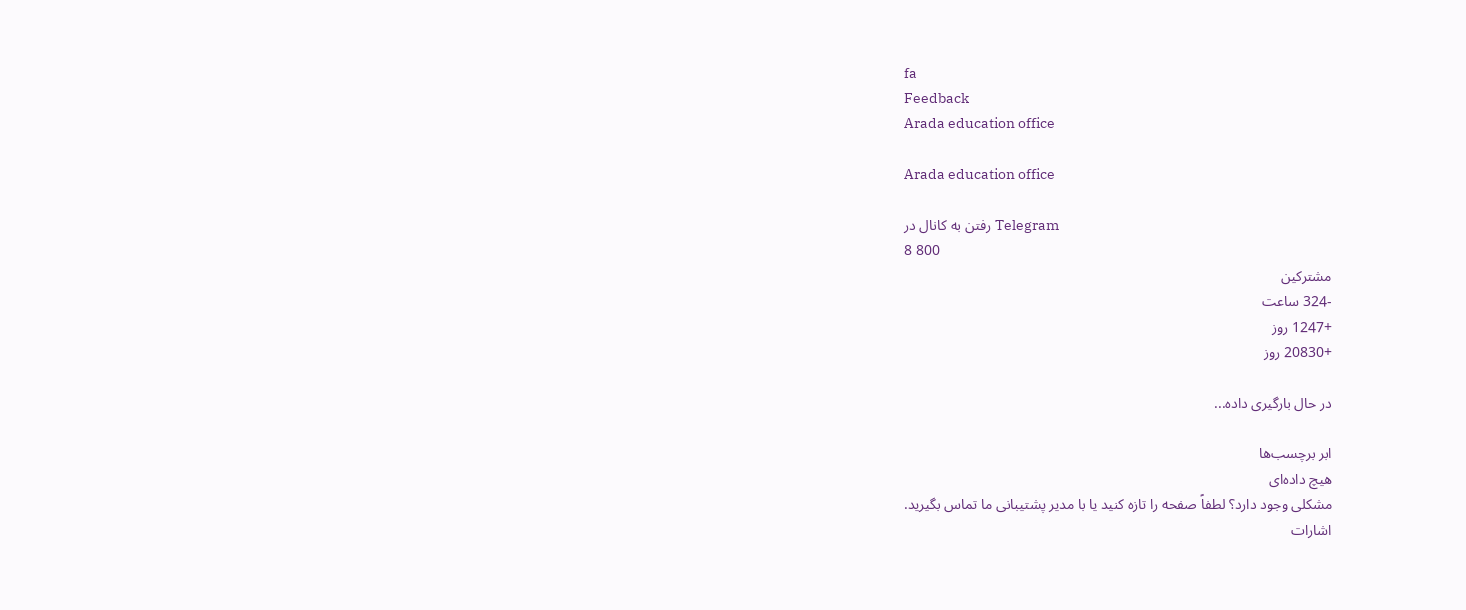fa
Feedback
Arada education office

Arada education office

رفتن به کانال در Telegram
8 800
مشترکین
-324 ساعت
+1247 روز
+20830 روز

در حال بارگیری داده...

ابر برچسب‌ها
هیچ داده‌ای
مشکلی وجود دارد؟ لطفاً صفحه را تازه کنید یا با مدیر پشتیبانی ما تماس بگیرید.
اشارات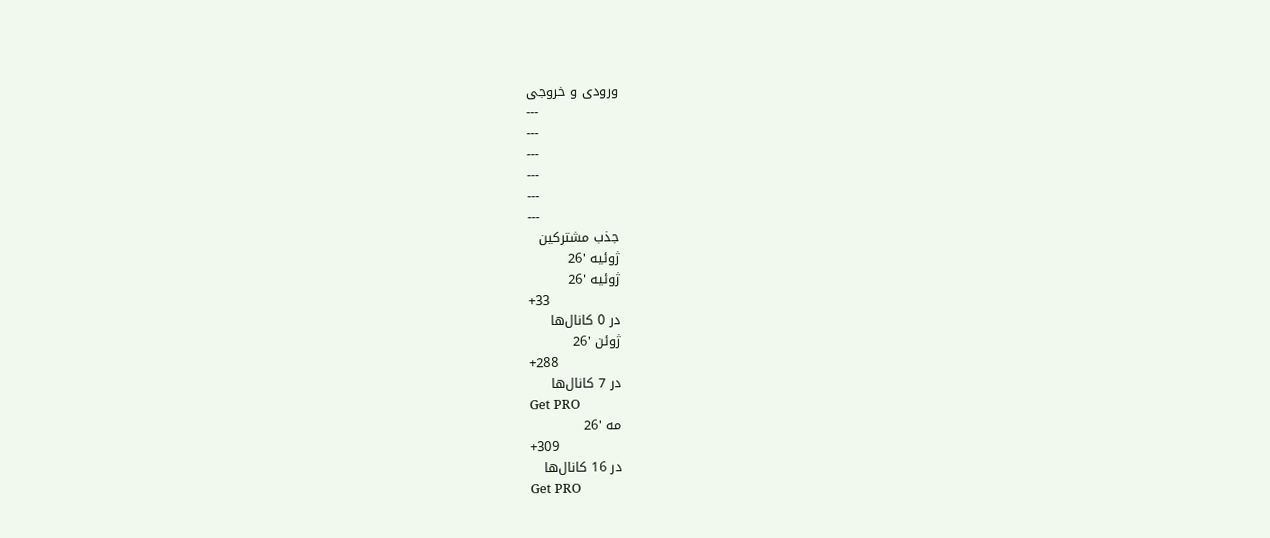ورودی و خروجی
---
---
---
---
---
---
جذب مشترکین
ژوئیه '26
ژوئیه '26
+33
در 0 کانال‌ها
ژوئن '26
+288
در 7 کانال‌ها
Get PRO
مه '26
+309
در 16 کانال‌ها
Get PRO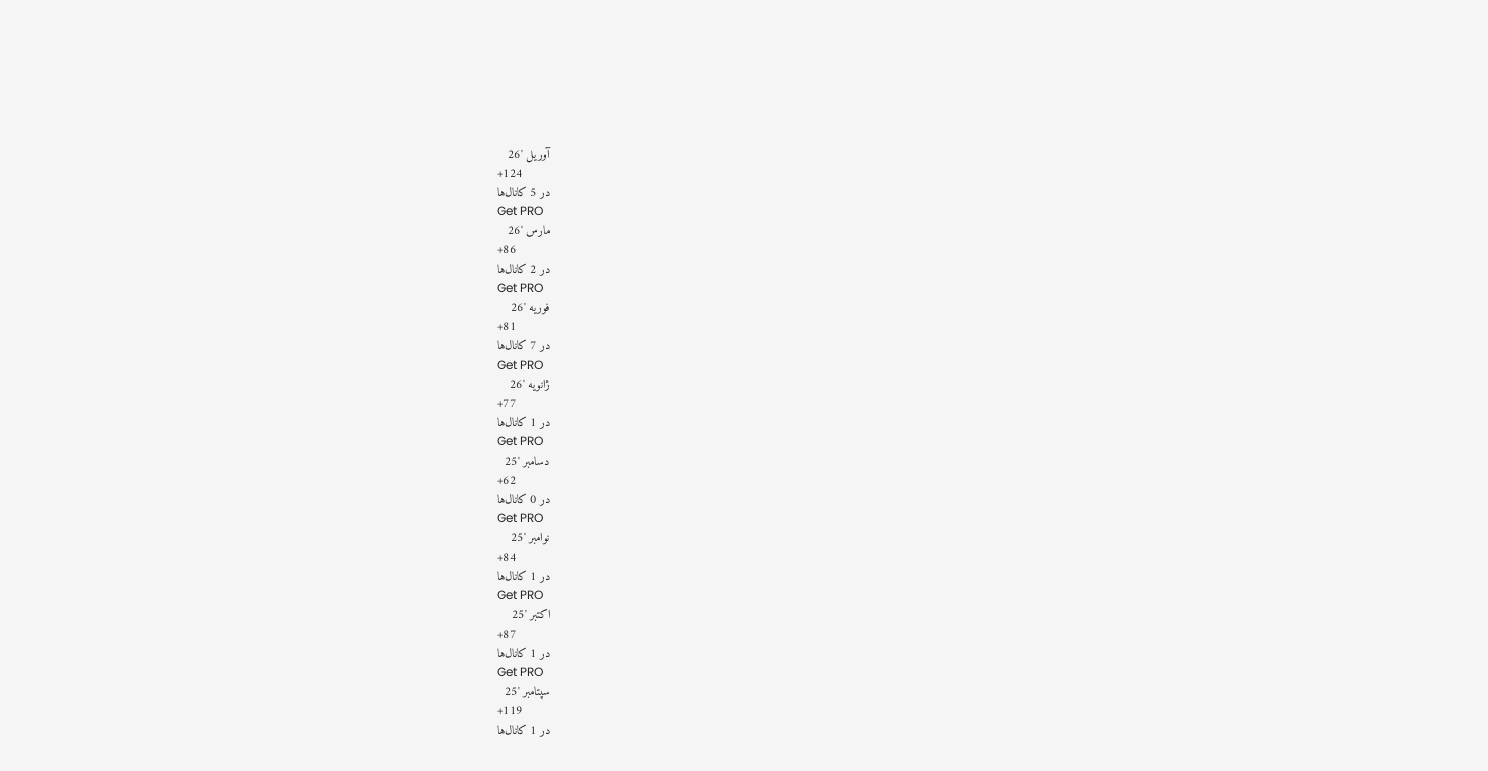آوریل '26
+124
در 5 کانال‌ها
Get PRO
مارس '26
+86
در 2 کانال‌ها
Get PRO
فوریه '26
+81
در 7 کانال‌ها
Get PRO
ژانویه '26
+77
در 1 کانال‌ها
Get PRO
دسامبر '25
+62
در 0 کانال‌ها
Get PRO
نوامبر '25
+84
در 1 کانال‌ها
Get PRO
اکتبر '25
+87
در 1 کانال‌ها
Get PRO
سپتامبر '25
+119
در 1 کانال‌ها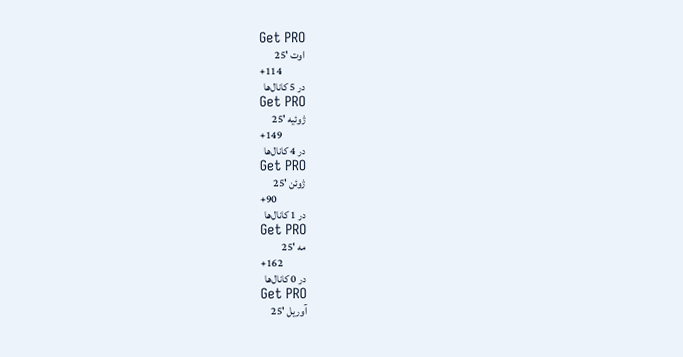Get PRO
اوت '25
+114
در 5 کانال‌ها
Get PRO
ژوئیه '25
+149
در 4 کانال‌ها
Get PRO
ژوئن '25
+90
در 1 کانال‌ها
Get PRO
مه '25
+162
در 0 کانال‌ها
Get PRO
آوریل '25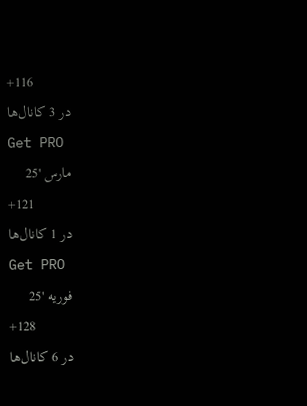+116
در 3 کانال‌ها
Get PRO
مارس '25
+121
در 1 کانال‌ها
Get PRO
فوریه '25
+128
در 6 کانال‌ها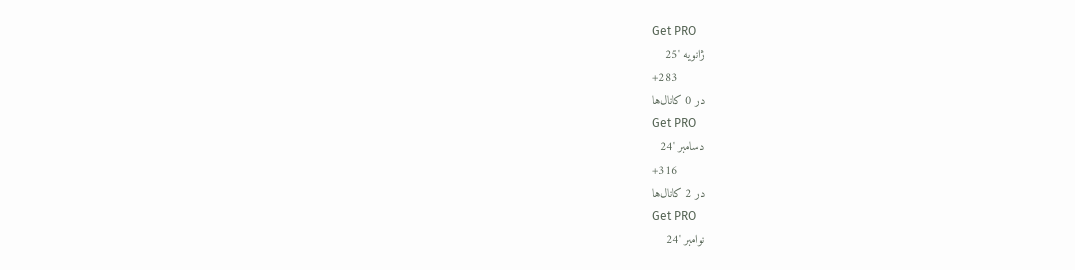Get PRO
ژانویه '25
+283
در 0 کانال‌ها
Get PRO
دسامبر '24
+316
در 2 کانال‌ها
Get PRO
نوامبر '24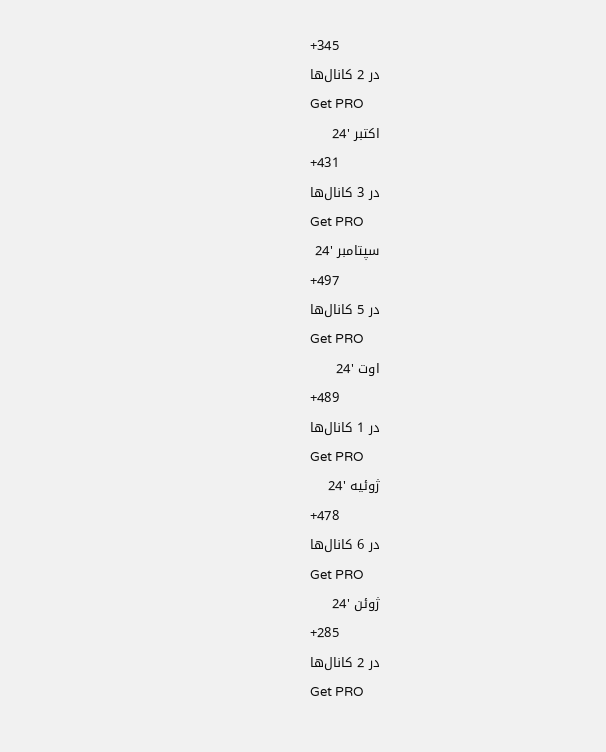+345
در 2 کانال‌ها
Get PRO
اکتبر '24
+431
در 3 کانال‌ها
Get PRO
سپتامبر '24
+497
در 5 کانال‌ها
Get PRO
اوت '24
+489
در 1 کانال‌ها
Get PRO
ژوئیه '24
+478
در 6 کانال‌ها
Get PRO
ژوئن '24
+285
در 2 کانال‌ها
Get PRO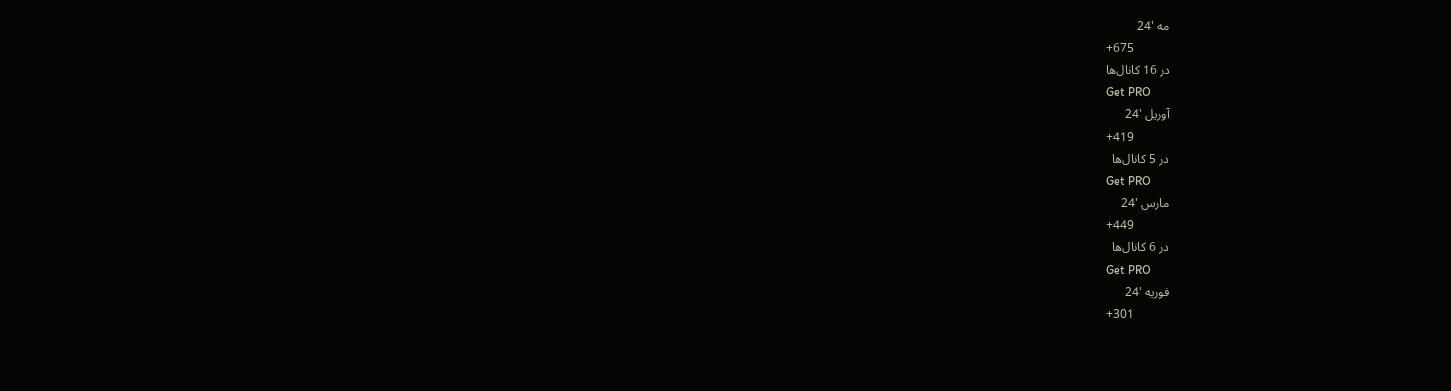مه '24
+675
در 16 کانال‌ها
Get PRO
آوریل '24
+419
در 5 کانال‌ها
Get PRO
مارس '24
+449
در 6 کانال‌ها
Get PRO
فوریه '24
+301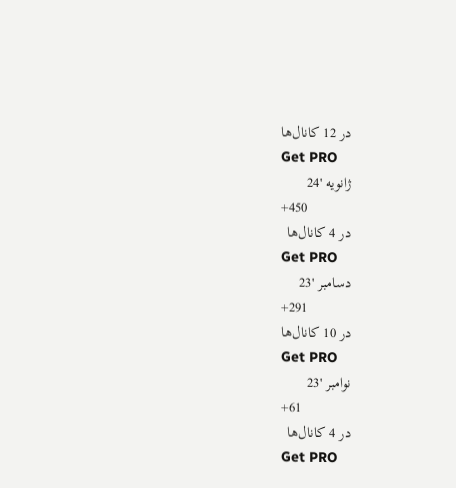در 12 کانال‌ها
Get PRO
ژانویه '24
+450
در 4 کانال‌ها
Get PRO
دسامبر '23
+291
در 10 کانال‌ها
Get PRO
نوامبر '23
+61
در 4 کانال‌ها
Get PRO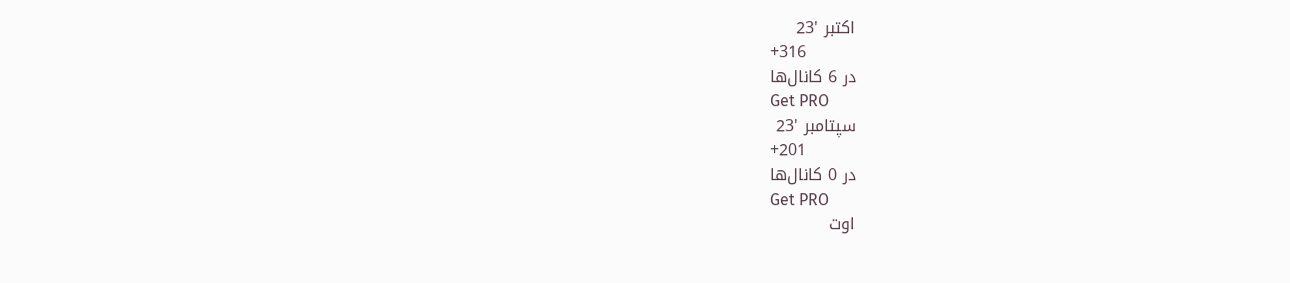اکتبر '23
+316
در 6 کانال‌ها
Get PRO
سپتامبر '23
+201
در 0 کانال‌ها
Get PRO
اوت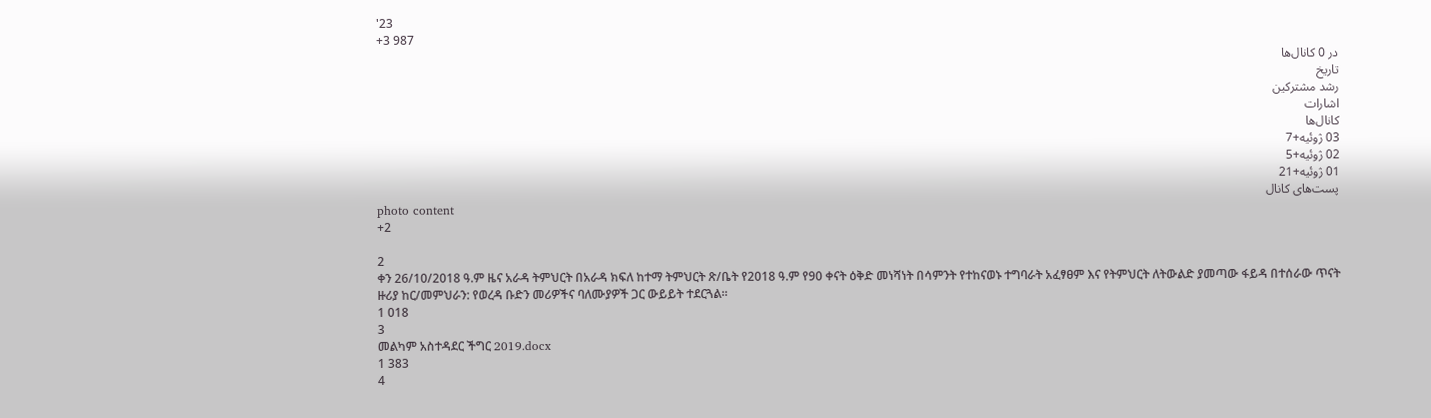'23
+3 987
در 0 کانال‌ها
تاریخ
رشد مشترکین
اشارات
کانال‌ها
03 ژوئیه+7
02 ژوئیه+5
01 ژوئیه+21
پست‌های کانال
photo content
+2

2
ቀን 26/10/2018 ዓ.ም ዜና አራዳ ትምህርት በአራዳ ክፍለ ከተማ ትምህርት ጽ/ቤት የ2018 ዓ.ም የ90 ቀናት ዕቅድ መነሻነት በሳምንት የተከናወኑ ተግባራት አፈፃፀም እና የትምህርት ለትውልድ ያመጣው ፋይዳ በተሰራው ጥናት ዙሪያ ከር/መምህራን: የወረዳ ቡድን መሪዎችና ባለሙያዎች ጋር ውይይት ተደርጓል።
1 018
3
መልካም አስተዳደር ችግር 2019.docx
1 383
4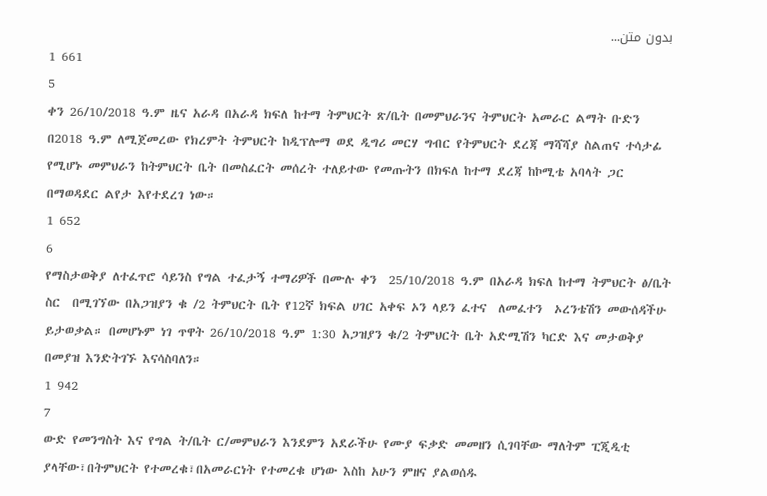بدون متن...
1 661
5
ቀን 26/10/2018 ዓ.ም ዜና አራዳ በአራዳ ክፍለ ከተማ ትምህርት ጽ/ቤት በመምህራንና ትምህርት አመራር ልማት ቡድን በ2018 ዓ.ም ለሚጀመረው የክረምት ትምህርት ከዲፕሎማ ወደ ዲግሪ መርሃ ግብር የትምህርት ደረጃ ማሻሻያ ስልጠና ተሳታፊ የሚሆኑ መምህራን ከትምህርት ቤት በመስፈርት መሰረት ተለይተው የመጡትን በክፍለ ከተማ ደረጃ ከኮሚቴ አባላት ጋር በማወዳደር ልየታ እየተደረገ ነው።
1 652
6
የማስታወቅያ ለተፈጥሮ ሳይንስ የግል ተፈታኝ ተማሪዎች በሙሉ ቀን  25/10/2018 ዓ.ም በአራዳ ክፍለ ከተማ ትምህርት ፅ/ቤት ስር  በሚገኘው በአጋዝያን ቁ /2 ትምህርት ቤት የ12ኛ ክፍል ሀገር አቀፍ ኦን ላይን ፈተና  ለመፈተን  ኦረንቴሽን መውሰዳችሁ ይታወቃል። በመሆኑም ነገ ጥዋት 26/10/2018 ዓ.ም 1:30 አጋዝያን ቁ/2 ትምህርት ቤት አድሚሽን ካርድ እና መታወቅያ  በመያዝ እንድትገኙ እናሳስባለን።
1 942
7
ውድ የመንግስት እና የግል ት/ቤት ር/መምህራን እንደምን አደራችሁ የሙያ ፍቃድ መመዘን ሲገባቸው ማለትም ፒጂዲቲ ያላቸው፣በትምህርት የተመረቁ፣በአመራርነት የተመረቁ ሆነው እስከ አሁን ምዘና ያልወሰዱ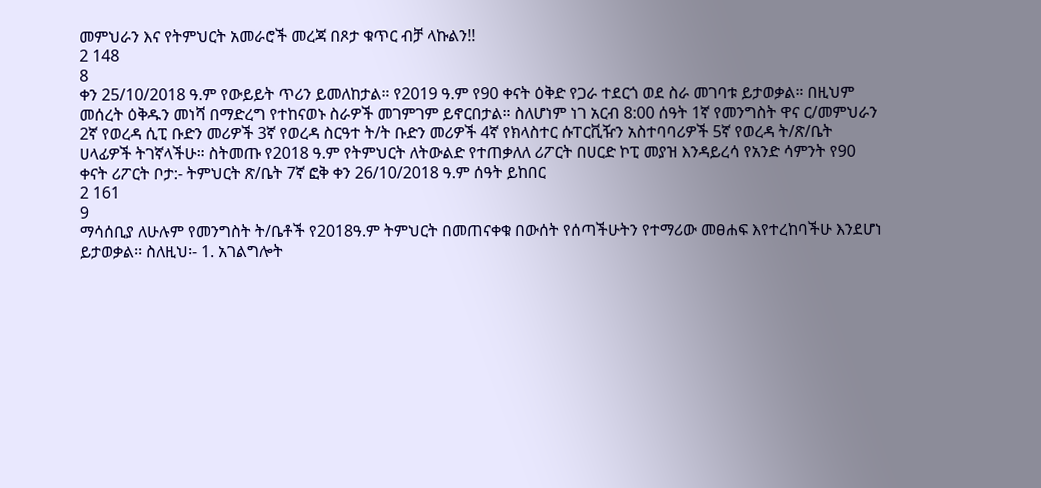መምህራን እና የትምህርት አመራሮች መረጃ በጾታ ቁጥር ብቻ ላኩልን!!
2 148
8
ቀን 25/10/2018 ዓ.ም የውይይት ጥሪን ይመለከታል። የ2019 ዓ.ም የ90 ቀናት ዕቅድ የጋራ ተደርጎ ወደ ስራ መገባቱ ይታወቃል። በዚህም መሰረት ዕቅዱን መነሻ በማድረግ የተከናወኑ ስራዎች መገምገም ይኖርበታል። ስለሆነም ነገ አርብ 8:00 ሰዓት 1ኛ የመንግስት ዋና ር/መምህራን 2ኛ የወረዳ ሲፒ ቡድን መሪዎች 3ኛ የወረዳ ስርዓተ ት/ት ቡድን መሪዎች 4ኛ የክላስተር ሱፐርቪዥን አስተባባሪዎች 5ኛ የወረዳ ት/ጽ/ቤት ሀላፊዎች ትገኛላችሁ። ስትመጡ የ2018 ዓ.ም የትምህርት ለትውልድ የተጠቃለለ ሪፖርት በሀርድ ኮፒ መያዝ እንዳይረሳ የአንድ ሳምንት የ90 ቀናት ሪፖርት ቦታ:- ትምህርት ጽ/ቤት 7ኛ ፎቅ ቀን 26/10/2018 ዓ.ም ሰዓት ይከበር
2 161
9
ማሳሰቢያ ለሁሉም የመንግስት ት/ቤቶች የ2018ዓ.ም ትምህርት በመጠናቀቁ በውሰት የሰጣችሁትን የተማሪው መፀሐፍ እየተረከባችሁ እንደሆነ ይታወቃል፡፡ ስለዚህ፡- 1. አገልግሎት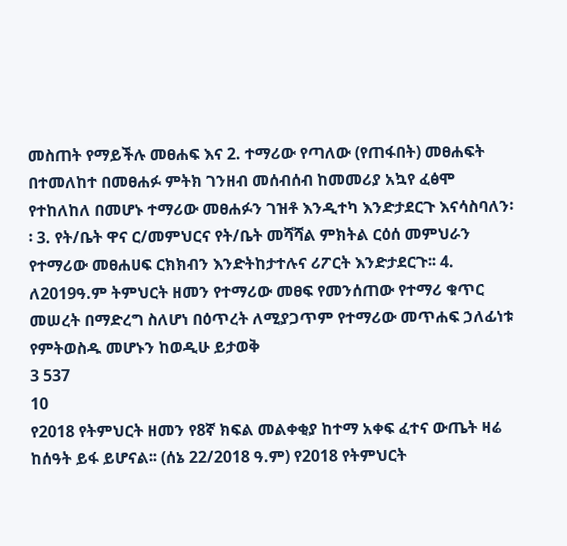መስጠት የማይችሉ መፀሐፍ እና 2. ተማሪው የጣለው (የጠፋበት) መፀሐፍት በተመለከተ በመፀሐፉ ምትክ ገንዘብ መሰብሰብ ከመመሪያ አኳየ ፈፅሞ የተከለከለ በመሆኑ ተማሪው መፀሐፉን ገዝቶ እንዲተካ እንድታደርጉ እናሳስባለን፡፡ 3. የት/ቤት ዋና ር/መምህርና የት/ቤት መሻሻል ምክትል ርዕሰ መምህራን የተማሪው መፀሐሀፍ ርክክብን እንድትከታተሉና ሪፖርት እንድታደርጉ፡፡ 4. ለ2019ዓ.ም ትምህርት ዘመን የተማሪው መፀፍ የመንሰጠው የተማሪ ቁጥር መሠረት በማድረግ ስለሆነ በዕጥረት ለሚያጋጥም የተማሪው መጥሐፍ ኃለፊነቱ የምትወስዱ መሆኑን ከወዲሁ ይታወቅ
3 537
10
የ2018 የትምህርት ዘመን የ8ኛ ክፍል መልቀቂያ ከተማ አቀፍ ፈተና ውጤት ዛሬ ከሰዓት ይፋ ይሆናል፡፡ (ሰኔ 22/2018 ዓ.ም) የ2018 የትምህርት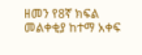ዘመን የ8ኛ ክፍል መልቀቂያ ከተማ አቀፍ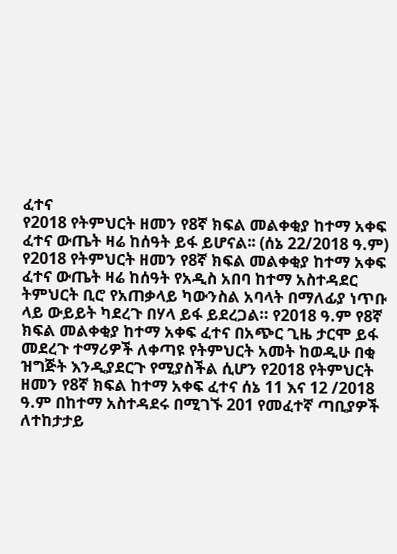ፈተና
የ2018 የትምህርት ዘመን የ8ኛ ክፍል መልቀቂያ ከተማ አቀፍ ፈተና ውጤት ዛሬ ከሰዓት ይፋ ይሆናል፡፡ (ሰኔ 22/2018 ዓ.ም) የ2018 የትምህርት ዘመን የ8ኛ ክፍል መልቀቂያ ከተማ አቀፍ ፈተና ውጤት ዛሬ ከሰዓት የአዲስ አበባ ከተማ አስተዳደር ትምህርት ቢሮ የአጠቃላይ ካውንስል አባላት በማለፊያ ነጥቡ ላይ ውይይት ካደረጉ በሃላ ይፋ ይደረጋል። የ2018 ዓ.ም የ8ኛ ክፍል መልቀቂያ ከተማ አቀፍ ፈተና በአጭር ጊዜ ታርሞ ይፋ መደረጉ ተማሪዎች ለቀጣዩ የትምህርት አመት ከወዲሁ በቂ ዝግጅት እንዲያደርጉ የሚያስችል ሲሆን የ2018 የትምህርት ዘመን የ8ኛ ክፍል ከተማ አቀፍ ፈተና ሰኔ 11 እና 12 /2018 ዓ.ም በከተማ አስተዳደሩ በሚገኙ 201 የመፈተኛ ጣቢያዎች ለተከታታይ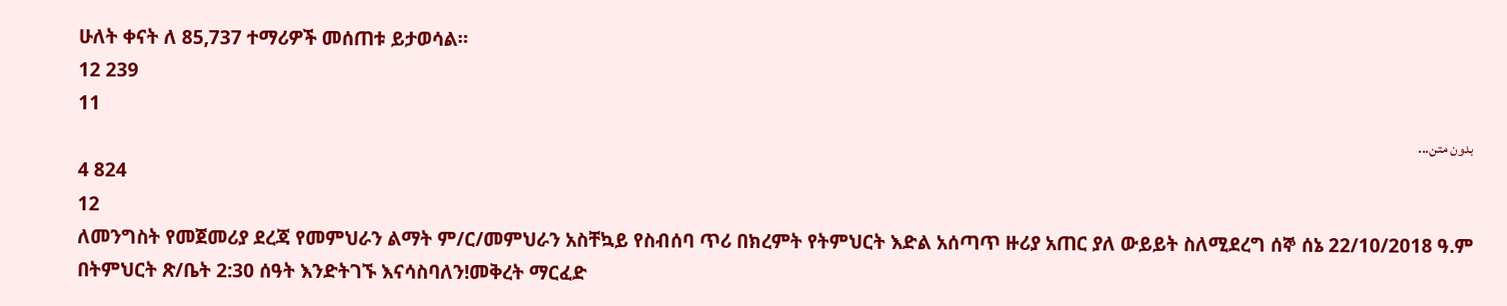ሁለት ቀናት ለ 85,737 ተማሪዎች መሰጠቱ ይታወሳል።
12 239
11
بدون متن...
4 824
12
ለመንግስት የመጀመሪያ ደረጃ የመምህራን ልማት ም/ር/መምህራን አስቸኳይ የስብሰባ ጥሪ በክረምት የትምህርት እድል አሰጣጥ ዙሪያ አጠር ያለ ውይይት ስለሚደረግ ሰኞ ሰኔ 22/10/2018 ዓ.ም በትምህርት ጽ/ቤት 2:30 ሰዓት እንድትገኙ እናሳስባለን!መቅረት ማርፈድ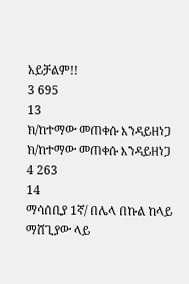አይቻልም!!
3 695
13
ክ/ከተማው መጠቀሱ እንዳይዘነጋ
ክ/ከተማው መጠቀሱ እንዳይዘነጋ
4 263
14
ማሳሰቢያ 1ኛ/ በሌላ በኩል ከላይ ማሸጊያው ላይ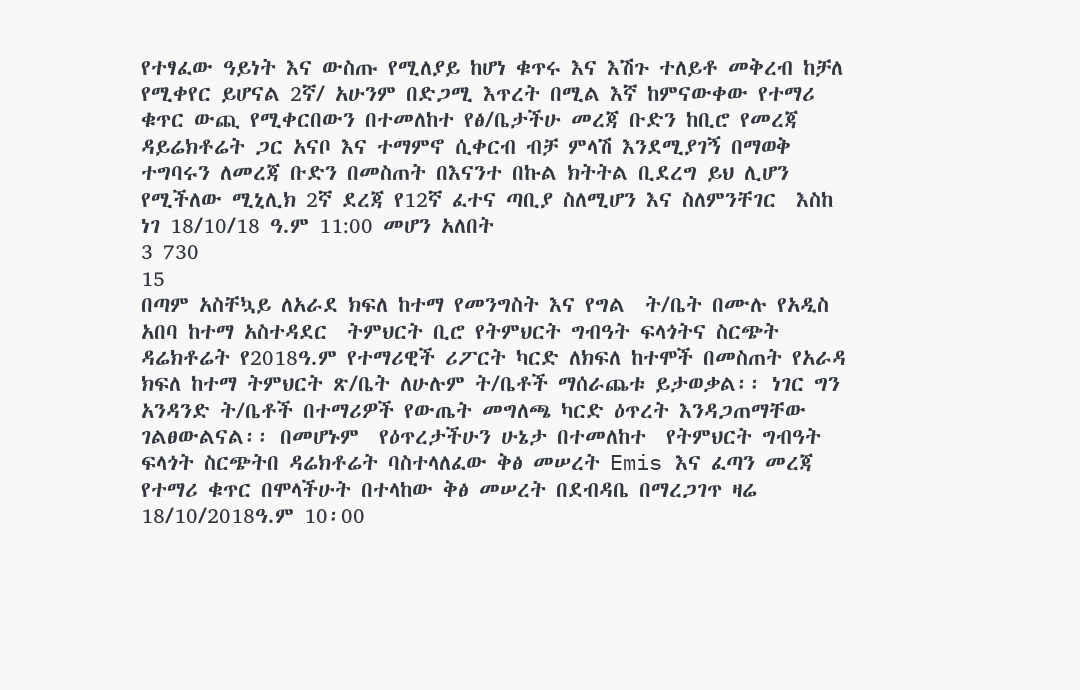የተፃፈው ዓይነት እና ውስጡ የሚለያይ ከሆነ ቁጥሩ እና እሽጉ ተለይቶ መቅረብ ከቻለ የሚቀየር ይሆናል 2ኛ/ አሁንም በድጋሚ እጥረት በሚል እኛ ከምናውቀው የተማሪ ቁጥር ውጪ የሚቀርበውን በተመለከተ የፅ/ቤታችሁ መረጃ ቡድን ከቢሮ የመረጃ ዳይሬክቶሬት ጋር አናቦ እና ተማምኖ ሲቀርብ ብቻ ምላሽ እንደሚያገኝ በማወቅ ተግባሩን ለመረጃ ቡድን በመስጠት በእናንተ በኩል ክትትል ቢደረግ ይህ ሊሆን የሚችለው ሚኒሊክ 2ኛ ደረጃ የ12ኛ ፈተና ጣቢያ ስለሚሆን እና ስለምንቸገር  እስከ ነገ 18/10/18 ዓ.ም 11:00 መሆን አለበት
3 730
15
በጣም አስቸኳይ ለአራደ ክፍለ ከተማ የመንግስት እና የግል  ት/ቤት በሙሉ የአዲስ አበባ ከተማ አስተዳደር  ትምህርት ቢሮ የትምህርት ግብዓት ፍላጎትና ስርጭት ዳሬክቶሬት የ2018ዓ.ም የተማሪዊች ሪፖርት ካርድ ለክፍለ ከተሞች በመስጠት የአራዳ ክፍለ ከተማ ትምህርት ጽ/ቤት ለሁሉም ት/ቤቶች ማሰራጨቱ ይታወቃል፡፡ ነገር ግን አንዳንድ ት/ቤቶች በተማሪዎች የውጤት መግለጫ ካርድ ዕጥረት እንዳጋጠማቸው  ገልፀውልናል፡፡ በመሆኑም  የዕጥረታችሁን ሁኔታ በተመለከተ  የትምህርት ግብዓት ፍላጎት ስርጭትበ ዳሬክቶሬት ባስተላለፈው ቅፅ መሠረት Emis እና ፈጣን መረጃ የተማሪ ቁጥር በሞላችሁት በተላከው ቅፅ መሠረት በደብዳቤ በማረጋገጥ ዛሬ 18/10/2018ዓ.ም 10፡00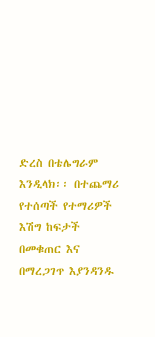ድረስ በቴሌግራም እንዲላክ፡፡ በተጨማሪ የተሰጣች የተማሪዎች እሽግ ከፍታች በመቁጠር እና በማረጋገጥ እያንዳንዱ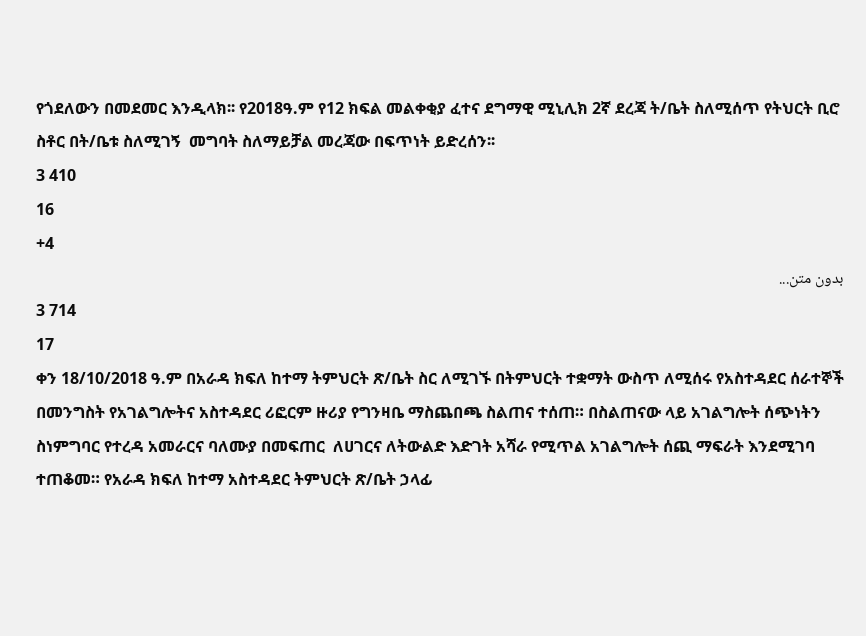የጎደለውን በመደመር እንዲላክ፡፡ የ2018ዓ.ም የ12 ክፍል መልቀቂያ ፈተና ደግማዊ ሚኒሊክ 2ኛ ደረጃ ት/ቤት ስለሚሰጥ የትህርት ቢሮ ስቶር በት/ቤቱ ስለሚገኝ  መግባት ስለማይቻል መረጃው በፍጥነት ይድረሰን፡፡
3 410
16
+4
بدون متن...
3 714
17
ቀን 18/10/2018 ዓ.ም በአራዳ ክፍለ ከተማ ትምህርት ጽ/ቤት ስር ለሚገኙ በትምህርት ተቋማት ውስጥ ለሚሰሩ የአስተዳደር ሰራተኞች በመንግስት የአገልግሎትና አስተዳደር ሪፎርም ዙሪያ የግንዛቤ ማስጨበጫ ስልጠና ተሰጠ። በስልጠናው ላይ አገልግሎት ሰጭነትን ስነምግባር የተረዳ አመራርና ባለሙያ በመፍጠር  ለሀገርና ለትውልድ እድገት አሻራ የሚጥል አገልግሎት ሰጪ ማፍራት እንደሚገባ ተጠቆመ። የአራዳ ክፍለ ከተማ አስተዳደር ትምህርት ጽ/ቤት ኃላፊ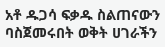አቶ ዱጋሳ ፍቃዱ ስልጠናውን ባስጀመሩበት ወቅት ሀገራችን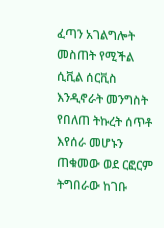ፈጣን አገልግሎት መስጠት የሚችል ሲቪል ሰርቪስ እንዲኖራት መንግስት የበለጠ ትኩረት ሰጥቶ እየሰራ መሆኑን ጠቁመው ወደ ርፎርም ትግበራው ከገቡ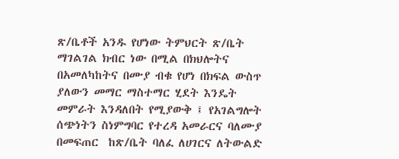ጽ/ቤቶች አንዱ የሆነው ትምህርት ጽ/ቤት ማገልገል ክብር ነው በሚል በክህሎትና በአመለካከትና በሙያ ብቁ የሆነ በክፍል ውስጥ ያለውን መማር ማስተማር ሂደት እንዴት መምራት እንዳለበት የሚያውቅ ፤ የአገልግሎት ሰጭነትን ስነምግባር የተረዳ አመራርና ባለሙያ በመፍጠር  ከጽ/ቤት ባለፈ ለሀገርና ለትውልድ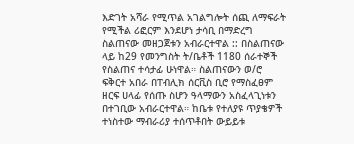እድገት አሻራ የሚጥል አገልግሎት ሰጪ ለማፍራት የሚችል ሪፎርም እንደሆነ ታሳቢ በማድረግ ስልጠናው መዘጋጀቱን አብራርተዋል :: በስልጠናው ላይ ከ29 የመንግስት ት/ቤቶች 1180 ሰራተኞች የስልጠና ተሳታፊ ሁነዋል። ስልጠናውን ወ/ሮ ፍቅርተ አበራ በፐብሊክ ሰርቪስ ቢሮ የማስፈፀም ዘርፍ ሀላፊ የሰጡ ስሆን ዓላማውን አስፈላጊነቱን በተገቢው አብራርተዋል። ከቤቱ የተለያዩ ጥያቄዎች ተነስተው ማብራሪያ ተሰጥቶበት ውይይቱ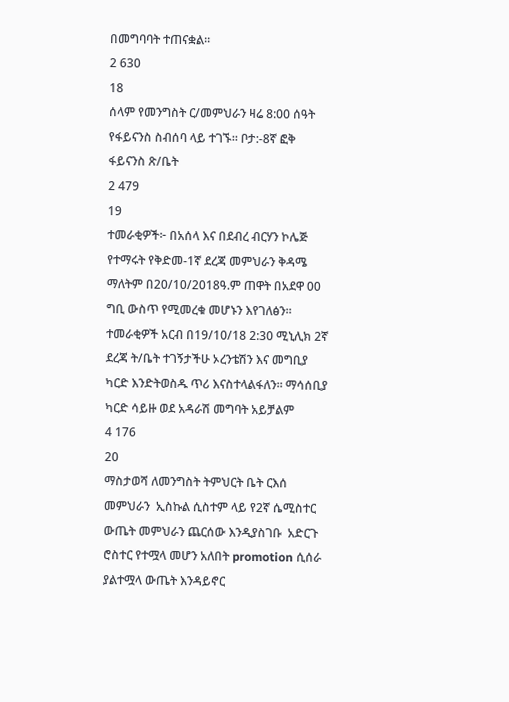በመግባባት ተጠናቋል።
2 630
18
ሰላም የመንግስት ር/መምህራን ዛሬ 8:00 ሰዓት የፋይናንስ ስብሰባ ላይ ተገኙ። ቦታ:-8ኛ ፎቅ ፋይናንስ ጽ/ቤት
2 479
19
ተመራቂዎች፦ በአሰላ እና በደብረ ብርሃን ኮሌጅ የተማሩት የቅድመ-1ኛ ደረጃ መምህራን ቅዳሜ ማለትም በ20/10/2018ዓ.ም ጠዋት በአደዋ 00 ግቢ ውስጥ የሚመረቁ መሆኑን እየገለፅን። ተመራቂዎች አርብ በ19/10/18 2:30 ሚኒሊክ 2ኛ ደረጃ ት/ቤት ተገኝታችሁ ኦረንቴሽን እና መግቢያ ካርድ እንድትወስዱ ጥሪ እናስተላልፋለን። ማሳሰቢያ ካርድ ሳይዙ ወደ አዳራሽ መግባት አይቻልም
4 176
20
ማስታወሻ ለመንግስት ትምህርት ቤት ርእሰ መምህራን  ኢስኩል ሲስተም ላይ የ2ኛ ሴሚስተር ውጤት መምህራን ጨርሰው እንዲያስገቡ  አድርጉ ሮስተር የተሟላ መሆን አለበት promotion ሲሰራ ያልተሟላ ውጤት እንዳይኖር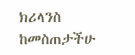ክሪላንስ ከመስጠታችሁ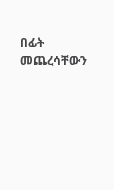በፊት መጨረሳቸውን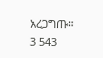አረጋግጡ።
3 543